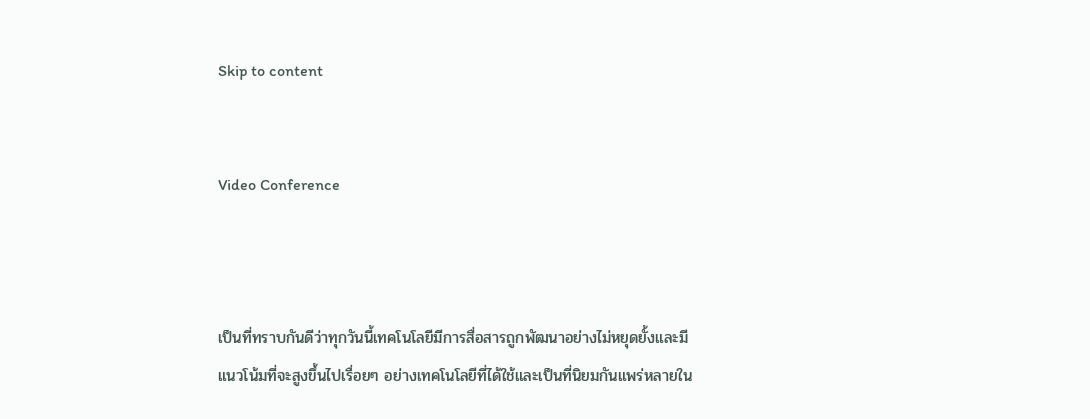Skip to content


Video Conference



เป็นที่ทราบกันดีว่าทุกวันนี้เทคโนโลยีมีการสื่อสารถูกพัฒนาอย่างไม่หยุดยั้งและมีแนวโน้มที่จะสูงขึ้นไปเรื่อยๆ อย่างเทคโนโลยีที่ได้ใช้และเป็นที่นิยมกันแพร่หลายใน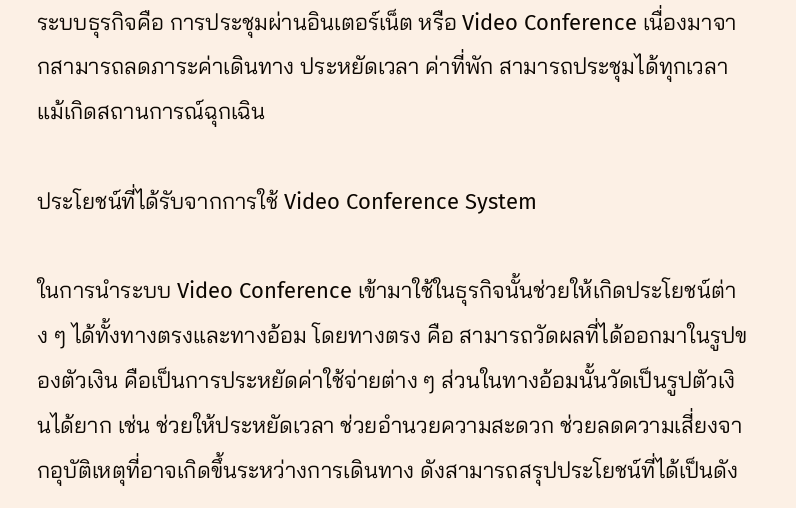ระบบธุรกิจคือ การประชุมผ่านอินเตอร์เน็ต หรือ Video Conference เนื่องมาจากสามารถลดภาระค่าเดินทาง ประหยัดเวลา ค่าที่พัก สามารถประชุมได้ทุกเวลาแม้เกิดสถานการณ์ฉุกเฉิน

ประโยชน์ที่ได้รับจากการใช้ Video Conference System

ในการนำระบบ Video Conference เข้ามาใช้ในธุรกิจนั้นช่วยให้เกิดประโยชน์ต่าง ๆ ได้ทั้งทางตรงและทางอ้อม โดยทางตรง คือ สามารถวัดผลที่ได้ออกมาในรูปของตัวเงิน คือเป็นการประหยัดค่าใช้จ่ายต่าง ๆ ส่วนในทางอ้อมนั้นวัดเป็นรูปตัวเงินได้ยาก เช่น ช่วยให้ประหยัดเวลา ช่วยอำนวยความสะดวก ช่วยลดความเสี่ยงจากอุบัติเหตุที่อาจเกิดขึ้นระหว่างการเดินทาง ดังสามารถสรุปประโยชน์ที่ได้เป็นดัง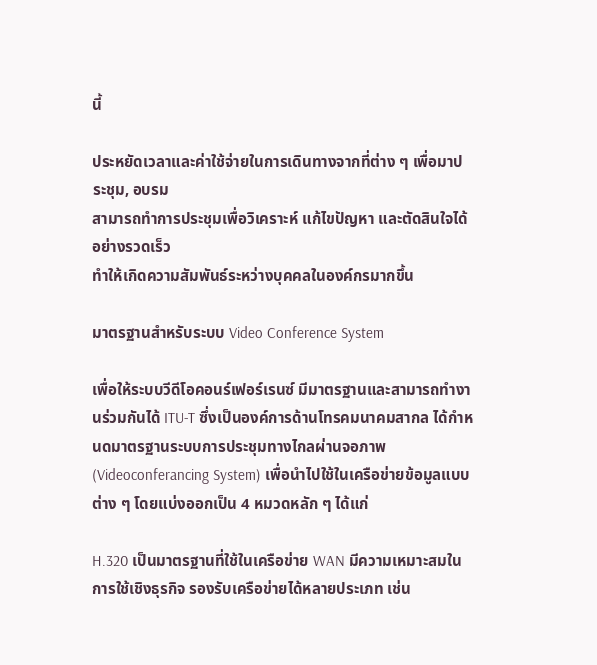นี้

ประหยัดเวลาและค่าใช้จ่ายในการเดินทางจากที่ต่าง ๆ เพื่อมาประชุม, อบรม
สามารถทำการประชุมเพื่อวิเคราะห์ แก้ไขปัญหา และตัดสินใจได้อย่างรวดเร็ว
ทำให้เกิดความสัมพันธ์ระหว่างบุคคลในองค์กรมากขึ้น

มาตรฐานสำหรับระบบ Video Conference System

เพื่อให้ระบบวีดีโอคอนร์เฟอร์เรนซ์ มีมาตรฐานและสามารถทำงานร่วมกันได้ ITU-T ซึ่งเป็นองค์การด้านโทรคมนาคมสากล ได้กำหนดมาตรฐานระบบการประชุมทางไกลผ่านจอภาพ (Videoconferancing System) เพื่อนำไปใช้ในเครือข่ายข้อมูลแบบต่าง ๆ โดยแบ่งออกเป็น 4 หมวดหลัก ๆ ได้แก่

H.320 เป็นมาตรฐานที่ใช้ในเครือข่าย WAN มีความเหมาะสมในการใช้เชิงธุรกิจ รองรับเครือข่ายได้หลายประเภท เช่น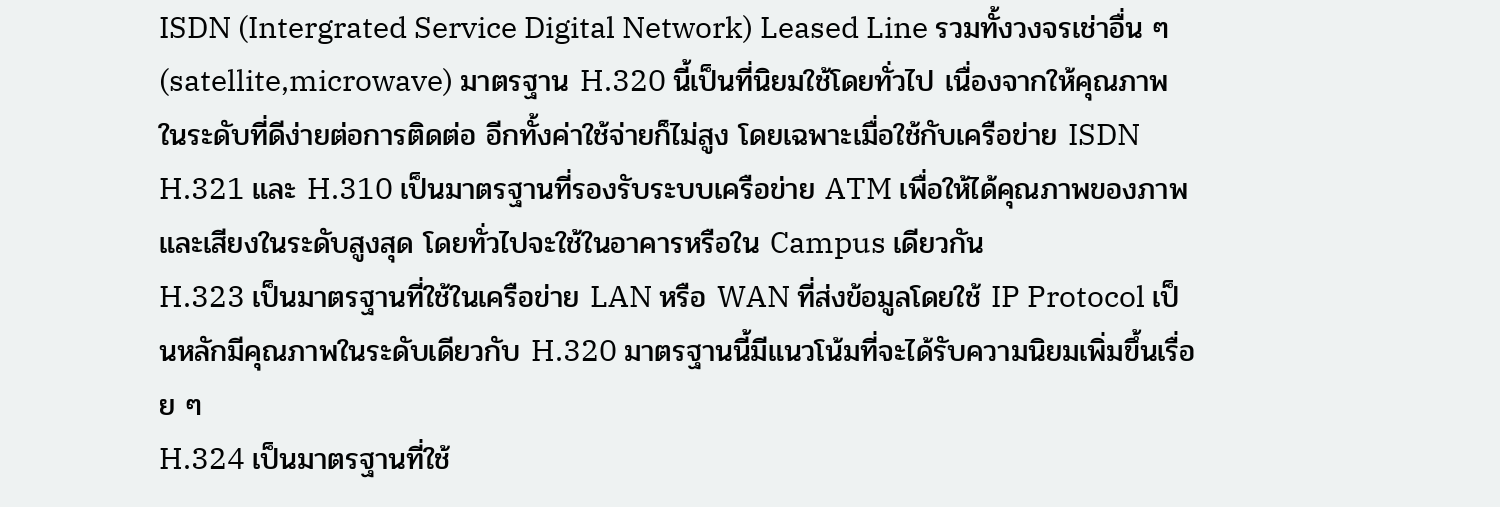ISDN (Intergrated Service Digital Network) Leased Line รวมทั้งวงจรเช่าอื่น ๆ (satellite,microwave) มาตรฐาน H.320 นี้เป็นที่นิยมใช้โดยทั่วไป เนื่องจากให้คุณภาพในระดับที่ดีง่ายต่อการติดต่อ อีกทั้งค่าใช้จ่ายก็ไม่สูง โดยเฉพาะเมื่อใช้กับเครือข่าย ISDN
H.321 และ H.310 เป็นมาตรฐานที่รองรับระบบเครือข่าย ATM เพื่อให้ได้คุณภาพของภาพและเสียงในระดับสูงสุด โดยทั่วไปจะใช้ในอาคารหรือใน Campus เดียวกัน
H.323 เป็นมาตรฐานที่ใช้ในเครือข่าย LAN หรือ WAN ที่ส่งข้อมูลโดยใช้ IP Protocol เป็นหลักมีคุณภาพในระดับเดียวกับ H.320 มาตรฐานนี้มีแนวโน้มที่จะได้รับความนิยมเพิ่มขึ้นเรื่อย ๆ
H.324 เป็นมาตรฐานที่ใช้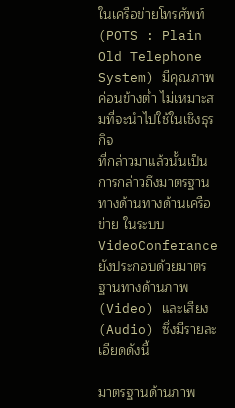ในเครือข่ายโทรศัพท์ (POTS : Plain Old Telephone System) มีคุณภาพ ค่อนข้างต่ำ ไม่เหมาะสมที่จะนำไปใช้ในเชิงธุรกิจ
ที่กล่าวมาแล้วนั้นเป็นการกล่าวถึงมาตรฐานทางด้านทางด้านเครือข่าย ในระบบ VideoConferance ยังประกอบด้วยมาตรฐานทางด้านภาพ (Video) และเสียง (Audio) ซึ่งมีรายละเอียดดังนี้

มาตรฐานด้านภาพ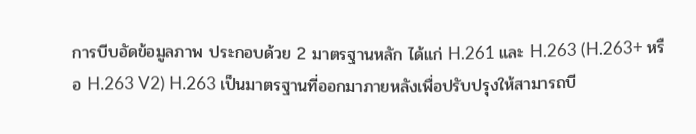การบีบอัดข้อมูลภาพ ประกอบด้วย 2 มาตรฐานหลัก ได้แก่ H.261 และ H.263 (H.263+ หรือ H.263 V2) H.263 เป็นมาตรฐานที่ออกมาภายหลังเพื่อปรับปรุงให้สามารถบี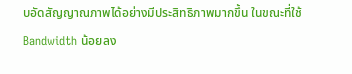บอัดสัญญาณภาพได้อย่างมีประสิทธิภาพมากขึ้น ในขณะที่ใช้ Bandwidth น้อยลง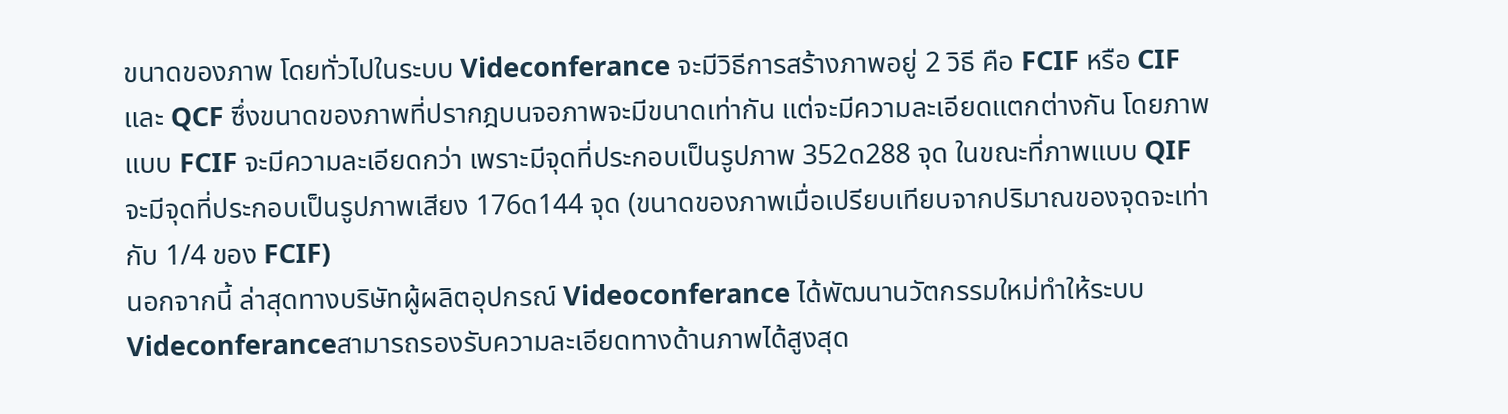ขนาดของภาพ โดยทั่วไปในระบบ Videconferance จะมีวิธีการสร้างภาพอยู่ 2 วิธี คือ FCIF หรือ CIF และ QCF ซึ่งขนาดของภาพที่ปรากฎบนจอภาพจะมีขนาดเท่ากัน แต่จะมีความละเอียดแตกต่างกัน โดยภาพแบบ FCIF จะมีความละเอียดกว่า เพราะมีจุดที่ประกอบเป็นรูปภาพ 352ด288 จุด ในขณะที่ภาพแบบ QIF จะมีจุดที่ประกอบเป็นรูปภาพเสียง 176ด144 จุด (ขนาดของภาพเมื่อเปรียบเทียบจากปริมาณของจุดจะเท่ากับ 1/4 ของ FCIF)
นอกจากนี้ ล่าสุดทางบริษัทผู้ผลิตอุปกรณ์ Videoconferance ได้พัฒนานวัตกรรมใหม่ทำให้ระบบ Videconferanceสามารถรองรับความละเอียดทางด้านภาพได้สูงสุด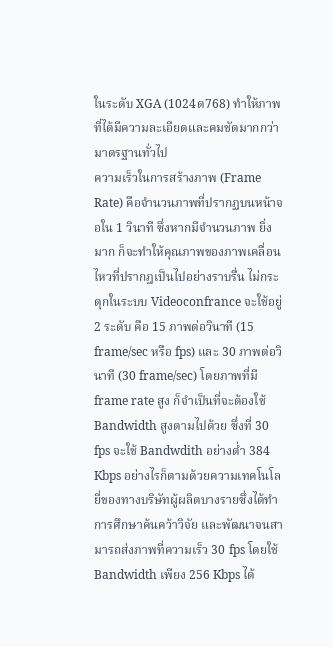ในระดับ XGA (1024ด768) ทำให้ภาพที่ได้มีความละเอียดและคมชัดมากกว่ามาตรฐานทั่วไป
ความเร็วในการสร้างภาพ (Frame Rate) คือจำนวนภาพที่ปรากฏบนหน้าจอใน 1 วินาที ซึ่งหากมีจำนวนภาพ ยิ่งมาก ก็จะทำให้คุณภาพของภาพเคลื่อนไหวที่ปรากฎเป็นไปอย่างราบรื่น ไม่กระตุกในระบบ Videoconfrance จะใช้อยู่ 2 ระดับ คือ 15 ภาพต่อวินาที (15 frame/sec หรือ fps) และ 30 ภาพต่อวินาที (30 frame/sec) โดยภาพที่มี frame rate สูง ก็จำเป็นที่จะต้องใช้ Bandwidth สูงตามไปด้วย ซึ่งที่ 30 fps จะใช้ Bandwdith อย่างต่ำ 384 Kbps อย่างไรก็ตามด้วยความเทคโนโลยี่ของทางบริษัทผู้ผลิตบางรายซึ่งได้ทำการศึกษาค้นคว้าวิจัย และพัฒนาจนสามารถส่งภาพที่ความเร็ว 30 fps โดยใช้ Bandwidth เพียง 256 Kbps ได้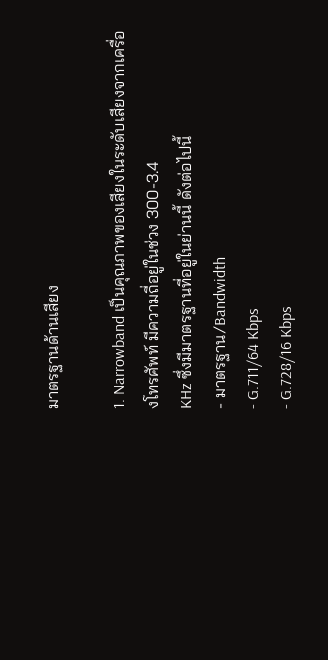มาตรฐานด้านเสียง

1. Narrowband เป็นคุณภาพของเสียงในระดับเสียงจากเครื่องโทรศัพท์ มีความถี่อยู่ในช่วง 300-3.4
KHz ซึ่งมีมาตรฐานที่อยู่ในย่านนี้ ดังต่อไปนี้
- มาตรฐาน/Bandwidth
- G.711/64 Kbps
- G.728/16 Kbps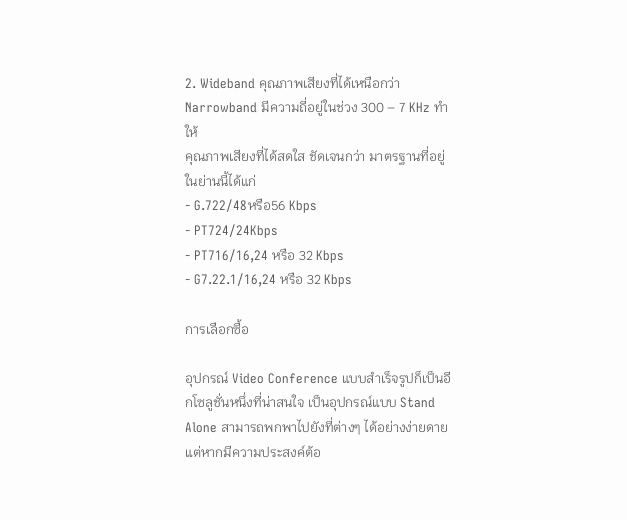2. Wideband คุณภาพเสียงที่ได้เหนือกว่า Narrowband มีความถี่อยู่ในช่วง 300 – 7 KHz ทำให้
คุณภาพเสียงที่ได้สดใส ชัดเจนกว่า มาตรฐานที่อยู่ในย่านนี้ได้แก่
- G.722/48หรือ56 Kbps
- PT724/24Kbps
- PT716/16,24 หรือ 32 Kbps
- G7.22.1/16,24 หรือ 32 Kbps

การเลือกซื้อ

อุปกรณ์ Video Conference แบบสำเร็จรูปก็เป็นอีกโซลูชั่นหนึ่งที่น่าสนใจ เป็นอุปกรณ์แบบ Stand Alone สามารถพกพาไปยังที่ต่างๆ ได้อย่างง่ายดาย แต่หากมีความประสงค์ต้อ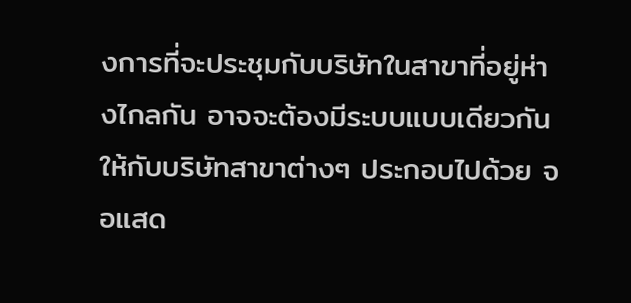งการที่จะประชุมกับบริษัทในสาขาที่อยู่ห่างไกลกัน อาจจะต้องมีระบบแบบเดียวกันให้กับบริษัทสาขาต่างๆ ประกอบไปด้วย จอแสด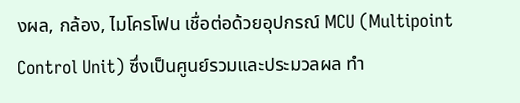งผล, กล้อง, ไมโครโฟน เชื่อต่อด้วยอุปกรณ์ MCU (Multipoint Control Unit) ซึ่งเป็นศูนย์รวมและประมวลผล ทำ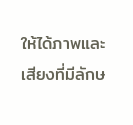ให้ได้ภาพและเสียงที่มีลักษ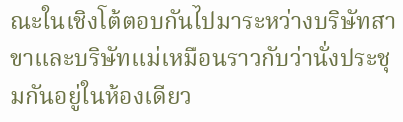ณะในเชิงโต้ตอบกันไปมาระหว่างบริษัทสาขาและบริษัทแม่เหมือนราวกับว่านั่งประชุมกันอยู่ในห้องเดียว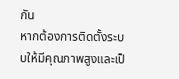กัน
หากต้องการติดตั้งระบบให้มีคุณภาพสูงและเป็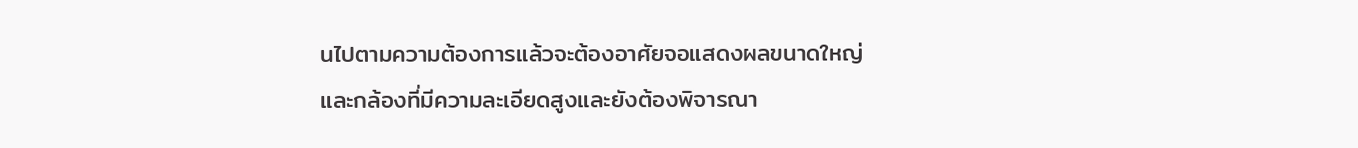นไปตามความต้องการแล้วจะต้องอาศัยจอแสดงผลขนาดใหญ่และกล้องที่มีความละเอียดสูงและยังต้องพิจารณา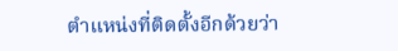ตำแหน่งที่ติดตั้งอีกด้วยว่า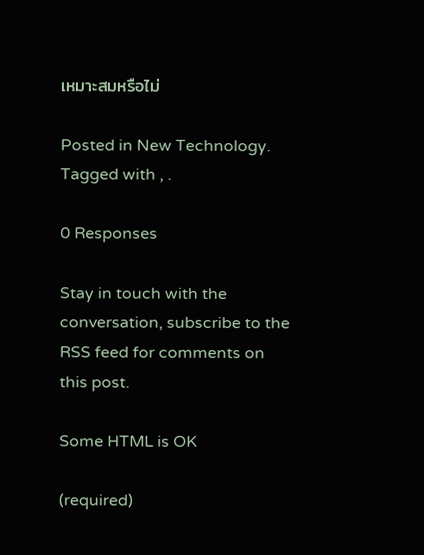เหมาะสมหรือไม่

Posted in New Technology. Tagged with , .

0 Responses

Stay in touch with the conversation, subscribe to the RSS feed for comments on this post.

Some HTML is OK

(required)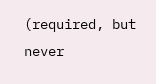(required, but never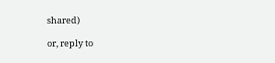shared)

or, reply to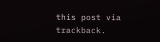this post via trackback.